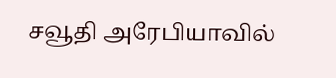சவூதி அரேபியாவில்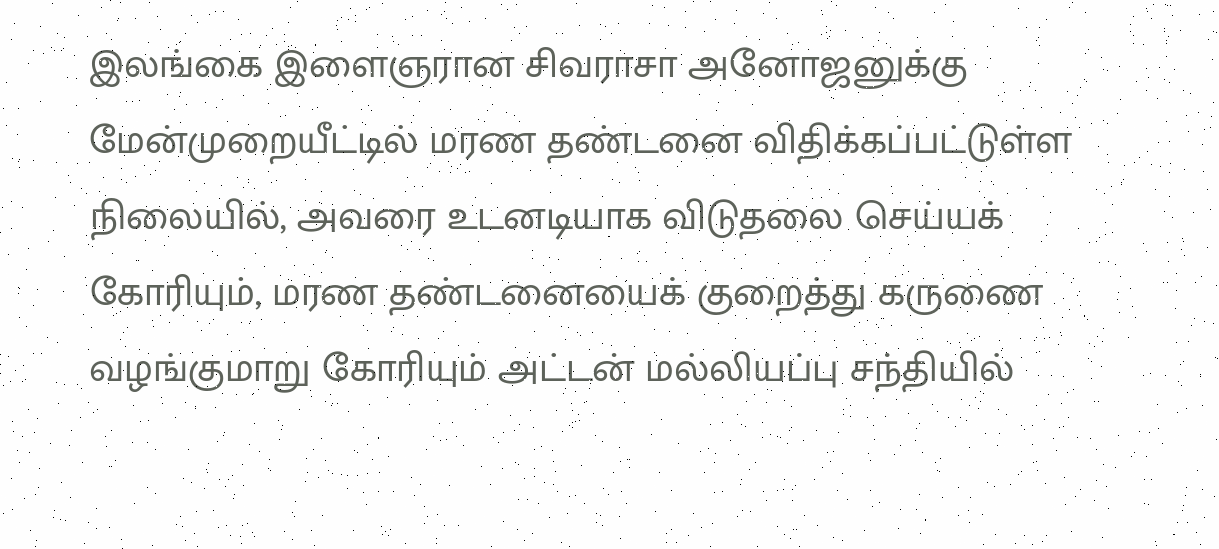இலங்கை இளைஞரான சிவராசா அனோஜனுக்கு மேன்முறையீட்டில் மரண தண்டனை விதிக்கப்பட்டுள்ள நிலையில், அவரை உடனடியாக விடுதலை செய்யக் கோரியும், மரண தண்டனையைக் குறைத்து கருணை வழங்குமாறு கோரியும் அட்டன் மல்லியப்பு சந்தியில்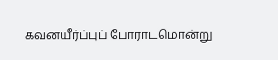கவனயீர்ப்புப் போராடமொன்று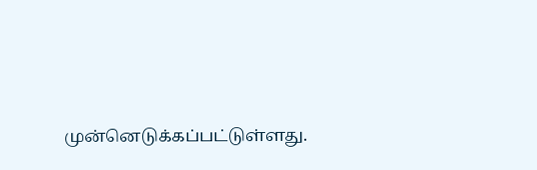முன்னெடுக்கப்பட்டுள்ளது.